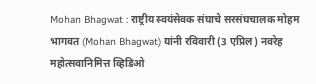Mohan Bhagwat : राष्ट्रीय स्वयंसेवक संघाचे सरसंघचालक मोहम भागवत (Mohan Bhagwat) यांनी रविवारी (3 एप्रिल) नवरेह महोत्सवानिमित्त व्हिडिओ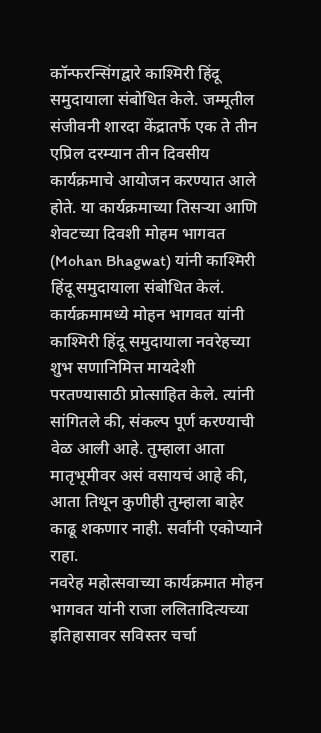कॉन्फरन्सिंगद्वारे काश्मिरी हिंदू समुदायाला संबोधित केले. जम्मूतील संजीवनी शारदा केंद्रातर्फे एक ते तीन एप्रिल दरम्यान तीन दिवसीय कार्यक्रमाचे आयोजन करण्यात आले होते. या कार्यक्रमाच्या तिसऱ्या आणि शेवटच्या दिवशी मोहम भागवत (Mohan Bhagwat) यांनी काश्मिरी हिंदू समुदायाला संबोधित केलं. कार्यक्रमामध्ये मोहन भागवत यांनी काश्मिरी हिंदू समुदायाला नवरेहच्या शुभ सणानिमित्त मायदेशी परतण्यासाठी प्रोत्साहित केले. त्यांनी सांगितले की, संकल्प पूर्ण करण्याची वेळ आली आहे. तुम्हाला आता मातृभूमीवर असं वसायचं आहे की, आता तिथून कुणीही तुम्हाला बाहेर काढू शकणार नाही. सर्वांनी एकोप्याने राहा.
नवरेह महोत्सवाच्या कार्यक्रमात मोहन भागवत यांनी राजा ललितादित्यच्या इतिहासावर सविस्तर चर्चा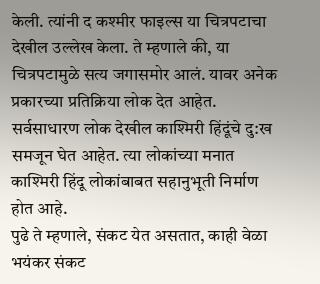केली. त्यांनी द कश्मीर फाइल्स या चित्रपटाचा देखील उल्लेख केला. ते म्हणाले की, या चित्रपटामुळे सत्य जगासमोर आलं. यावर अनेक प्रकारच्या प्रतिक्रिया लोक देत आहेत. सर्वसाधारण लोक देखील काश्मिरी हिंदूंचे दु:ख समजून घेत आहेत. त्या लोकांच्या मनात काश्मिरी हिंदू लोकांबाबत सहानुभूती निर्माण होत आहे.
पुढे ते म्हणाले, संकट येत असतात, काही वेळा भयंकर संकट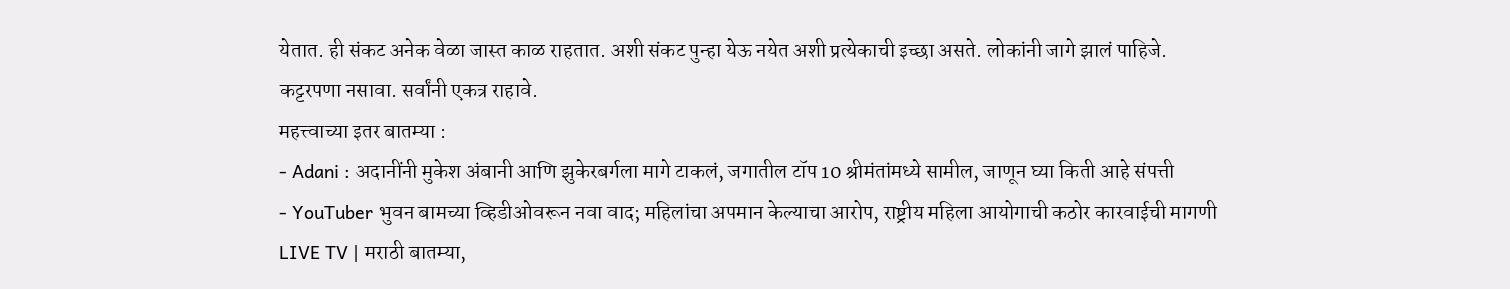येतात. ही संकट अनेक वेळा जास्त काळ राहतात. अशी संकट पुन्हा येऊ नयेत अशी प्रत्येकाची इच्छा असते. लोकांनी जागे झालं पाहिजे. कट्टरपणा नसावा. सर्वांनी एकत्र राहावे.
महत्त्वाच्या इतर बातम्या :
- Adani : अदानींनी मुकेश अंबानी आणि झुकेरबर्गला मागे टाकलं, जगातील टॉप 10 श्रीमंतांमध्ये सामील, जाणून घ्या किती आहे संपत्ती
- YouTuber भुवन बामच्या व्हिडीओवरून नवा वाद; महिलांचा अपमान केल्याचा आरोप, राष्ट्रीय महिला आयोगाची कठोर कारवाईची मागणी
LIVE TV | मराठी बातम्या,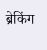ब्रेकिंग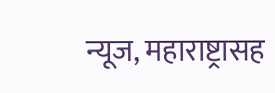न्यूज, महाराष्ट्रासह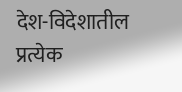देश-विदेशातील प्रत्येक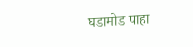घडामोड पाहा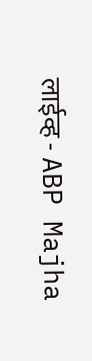लाईव्ह - ABP Majha